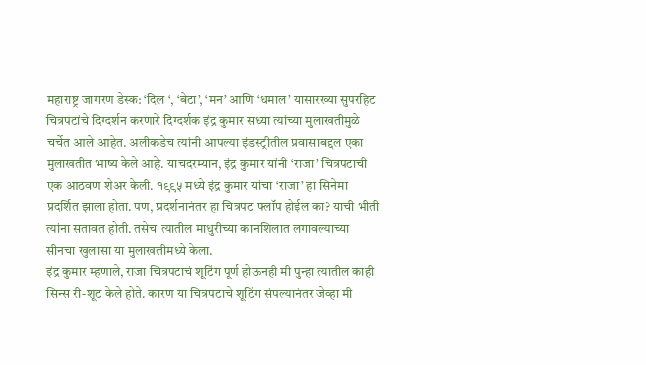महाराष्ट्र जागरण डेस्क: ‘दिल ‘, ‘बेटा’, ‘मन’ आणि ‘धमाल’ यासारख्या सुपरहिट चित्रपटांचे दिग्दर्शन करणारे दिग्दर्शक इंद्र कुमार सध्या त्यांच्या मुलाखतीमुळे चर्चेत आले आहेत. अलीकडेच त्यांनी आपल्या इंडस्ट्रीतील प्रवासाबद्दल एका मुलाखतीत भाष्य केले आहे. याचदरम्यान, इंद्र कुमार यांनी ‘राजा’ चित्रपटाची एक आठवण शेअर केली. १९९५ मध्ये इंद्र कुमार यांचा ‘राजा’ हा सिनेमा प्रदर्शित झाला होता. पण, प्रदर्शनानंतर हा चित्रपट फ्लॉप होईल का? याची भीती त्यांना सतावत होती. तसेच त्यातील माधुरीच्या कानशिलात लगावल्याच्या सीनचा खुलासा या मुलाखतीमध्ये केला.
इंद्र कुमार म्हणाले, राजा चित्रपटाचं शूटिंग पूर्ण होऊनही मी पुन्हा त्यातील काही सिन्स री-शूट केले होते. कारण या चित्रपटाचे शूटिंग संपल्यानंतर जेव्हा मी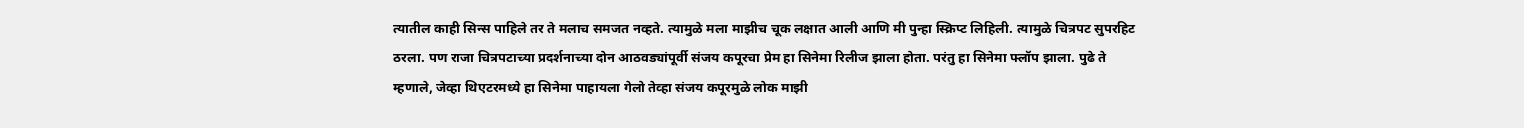त्यातील काही सिन्स पाहिले तर ते मलाच समजत नव्हते. त्यामुळे मला माझीच चूक लक्षात आली आणि मी पुन्हा स्क्रिप्ट लिहिली. त्यामुळे चित्रपट सुपरहिट ठरला. पण राजा चित्रपटाच्या प्रदर्शनाच्या दोन आठवड्यांपूर्वी संजय कपूरचा प्रेम हा सिनेमा रिलीज झाला होता. परंतु हा सिनेमा फ्लॉप झाला. पुढे ते म्हणाले, जेव्हा थिएटरमध्ये हा सिनेमा पाहायला गेलो तेव्हा संजय कपूरमुळे लोक माझी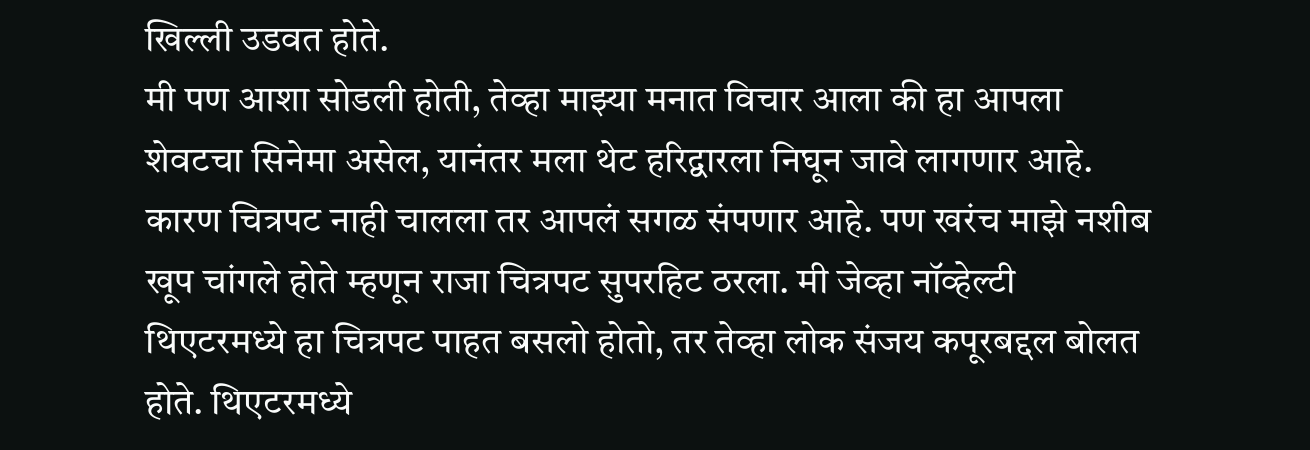खिल्ली उडवत होते.
मी पण आशा सोडली होती, तेव्हा माझ्या मनात विचार आला की हा आपला शेवटचा सिनेमा असेल, यानंतर मला थेट हरिद्वारला निघून जावे लागणार आहे. कारण चित्रपट नाही चालला तर आपलं सगळ संपणार आहे. पण खरंच माझे नशीब खूप चांगले होते म्हणून राजा चित्रपट सुपरहिट ठरला. मी जेव्हा नॉव्हेल्टी थिएटरमध्ये हा चित्रपट पाहत बसलो होतो, तर तेव्हा लोक संजय कपूरबद्दल बोलत होते. थिएटरमध्ये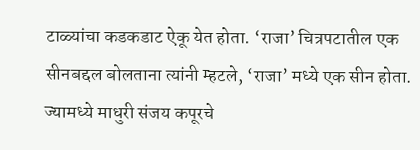टाळ्यांचा कडकडाट ऐकू येत होता. ‘राजा’ चित्रपटातील एक सीनबद्दल बोलताना त्यांनी म्हटले, ‘राजा’ मध्ये एक सीन होता. ज्यामध्ये माधुरी संजय कपूरचे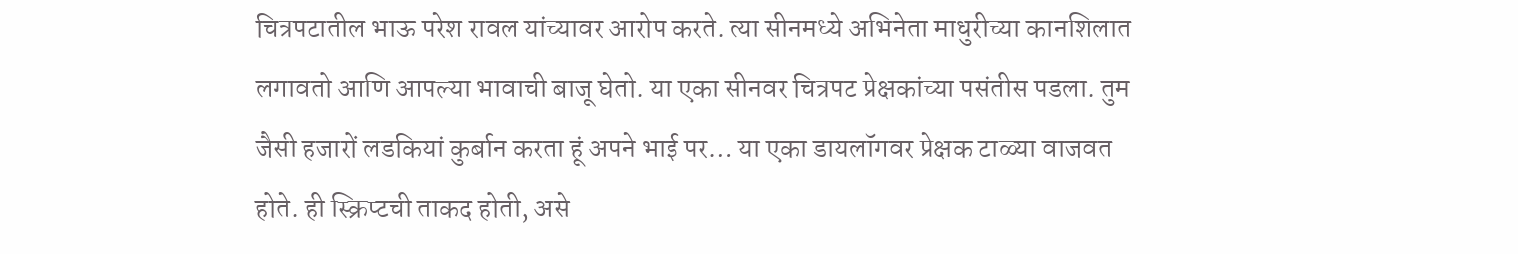चित्रपटातील भाऊ परेश रावल यांच्यावर आरोप करते. त्या सीनमध्ये अभिनेता माधुरीच्या कानशिलात लगावतो आणि आपल्या भावाची बाजू घेतो. या एका सीनवर चित्रपट प्रेक्षकांच्या पसंतीस पडला. तुम जैसी हजारों लडकियां कुर्बान करता हूं अपने भाई पर… या एका डायलॉगवर प्रेक्षक टाळ्या वाजवत होते. ही स्क्रिप्टची ताकद होती, असे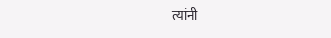त्यांनी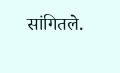सांगितले.